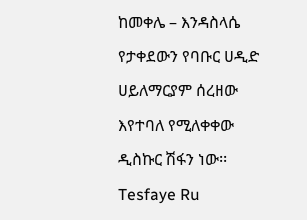ከመቀሌ – እንዳስላሴ የታቀደውን የባቡር ሀዲድ ሀይለማርያም ሰረዘው እየተባለ የሚለቀቀው ዲስኩር ሽፋን ነው፡፡ Tesfaye Ru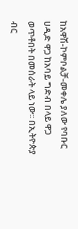ከአዋሽ-ኮምቦልቻ-መቀሌ ያለው የባቡር ሀዲድ ዋጋ ከአባይ ግድብ በላይ ዋጋ ወጥቶበት በመሰራት ላይ ነው፡፡ በኢትዮጵያ ብር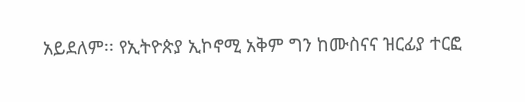አይደለም፡፡ የኢትዮጵያ ኢኮኖሚ አቅም ግን ከሙስናና ዝርፊያ ተርፎ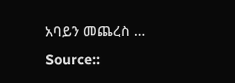አባይን መጨረስ …
Source::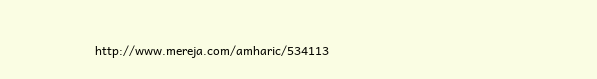http://www.mereja.com/amharic/534113